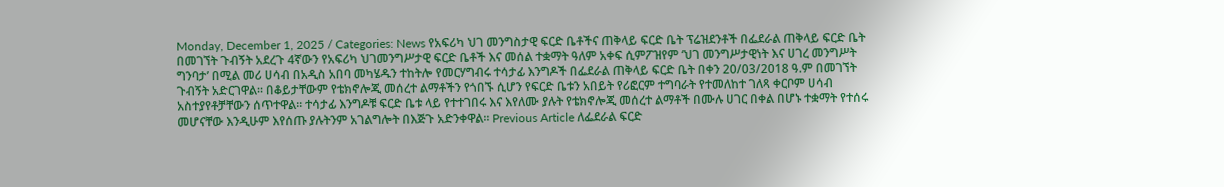Monday, December 1, 2025 / Categories: News የአፍሪካ ህገ መንግስታዊ ፍርድ ቤቶችና ጠቅላይ ፍርድ ቤት ፕሬዝደንቶች በፌደራል ጠቅላይ ፍርድ ቤት በመገኘት ጉብኝት አደረጉ 4ኛውን የአፍሪካ ህገመንግሥታዊ ፍርድ ቤቶች እና መሰል ተቋማት ዓለም አቀፍ ሲምፖዝየም ‘ህገ መንግሥታዊነት እና ሀገረ መንግሥት ግንባታ’ በሚል መሪ ሀሳብ በአዲስ አበባ መካሄዱን ተከትሎ የመርሃግብሩ ተሳታፊ እንግዶች በፌደራል ጠቅላይ ፍርድ ቤት በቀን 20/03/2018 ዓ.ም በመገኘት ጉብኝት አድርገዋል። በቆይታቸውም የቴክኖሎጂ መሰረተ ልማቶችን የጎበኙ ሲሆን የፍርድ ቤቱን አበይት የሪፎርም ተግባራት የተመለከተ ገለጻ ቀርቦም ሀሳብ አስተያየቶቻቸውን ሰጥተዋል፡፡ ተሳታፊ እንግዶቹ ፍርድ ቤቱ ላይ የተተገበሩ እና እየለሙ ያሉት የቴክኖሎጂ መሰረተ ልማቶች በሙሉ ሀገር በቀል በሆኑ ተቋማት የተሰሩ መሆናቸው እንዲሁም እየሰጡ ያሉትንም አገልግሎት በእጅጉ አድንቀዋል፡፡ Previous Article ለፌደራል ፍርድ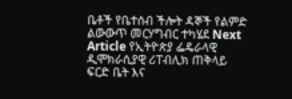ቤቶች የቤተሰብ ችሎት ዳኞች የልምድ ልውውጥ መርሃግብር ተካሄደ Next Article የኢትዮጵያ ፌዴራላዊ ዲሞክራሲያዊ ሪፐብሊክ ጠቅላይ ፍርድ ቤት እና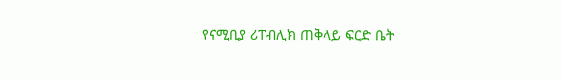የናሚቢያ ሪፐብሊክ ጠቅላይ ፍርድ ቤት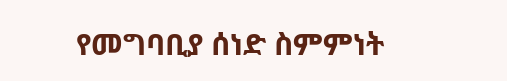የመግባቢያ ሰነድ ስምምነት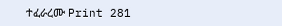ተፈራረሙ Print 281